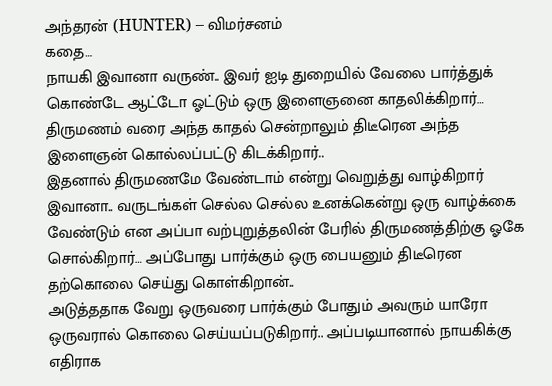அந்தரன் (HUNTER) – விமர்சனம்
கதை…
நாயகி இவானா வருண்.. இவர் ஐடி துறையில் வேலை பார்த்துக் கொண்டே ஆட்டோ ஓட்டும் ஒரு இளைஞனை காதலிக்கிறார்… திருமணம் வரை அந்த காதல் சென்றாலும் திடீரென அந்த இளைஞன் கொல்லப்பட்டு கிடக்கிறார்..
இதனால் திருமணமே வேண்டாம் என்று வெறுத்து வாழ்கிறார் இவானா.. வருடங்கள் செல்ல செல்ல உனக்கென்று ஒரு வாழ்க்கை வேண்டும் என அப்பா வற்புறுத்தலின் பேரில் திருமணத்திற்கு ஓகே சொல்கிறார்… அப்போது பார்க்கும் ஒரு பையனும் திடீரென தற்கொலை செய்து கொள்கிறான்..
அடுத்ததாக வேறு ஒருவரை பார்க்கும் போதும் அவரும் யாரோ ஒருவரால் கொலை செய்யப்படுகிறார்.. அப்படியானால் நாயகிக்கு எதிராக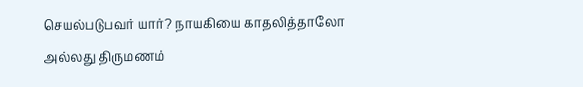செயல்படுபவர் யார்? நாயகியை காதலித்தாலோ அல்லது திருமணம்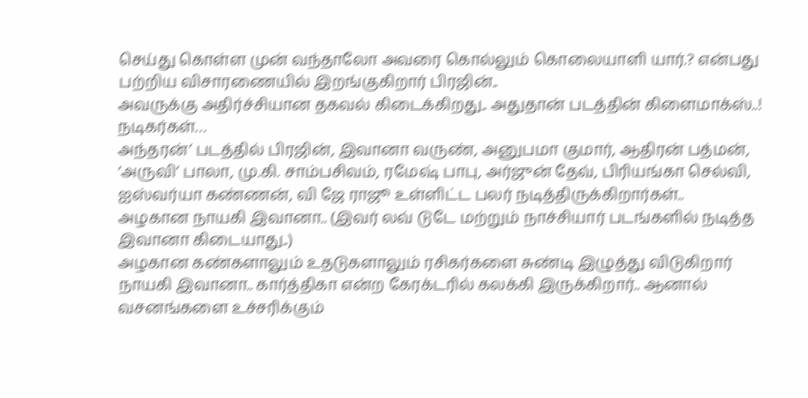செய்து கொள்ள முன் வந்தாலோ அவரை கொல்லும் கொலையாளி யார்.? என்பது பற்றிய விசாரணையில் இறங்குகிறார் பிரஜின்..
அவருக்கு அதிர்ச்சியான தகவல் கிடைக்கிறது.. அதுதான் படத்தின் கிளைமாக்ஸ்..!
நடிகர்கள்…
அந்தரன்’ படத்தில் பிரஜின், இவானா வருண், அனுபமா குமார், ஆதிரன் பத்மன், ‘அருவி’ பாலா, மு.கி. சாம்பசிவம், ரமேஷ் பாபு, அர்ஜுன் தேவ், பிரியங்கா செல்வி, ஐஸ்வர்யா கண்ணன், வி ஜே ராஜூ உள்ளிட்ட பலர் நடித்திருக்கிறார்கள்..
அழகான நாயகி இவானா.. (இவர் லவ் டுடே மற்றும் நாச்சியார் படங்களில் நடித்த இவானா கிடையாது..)
அழகான கண்களாலும் உதடுகளாலும் ரசிகர்களை சுண்டி இழுத்து விடுகிறார் நாயகி இவானா.. கார்த்திகா என்ற கேரக்டரில் கலக்கி இருக்கிறார்.. ஆனால் வசனங்களை உச்சரிக்கும்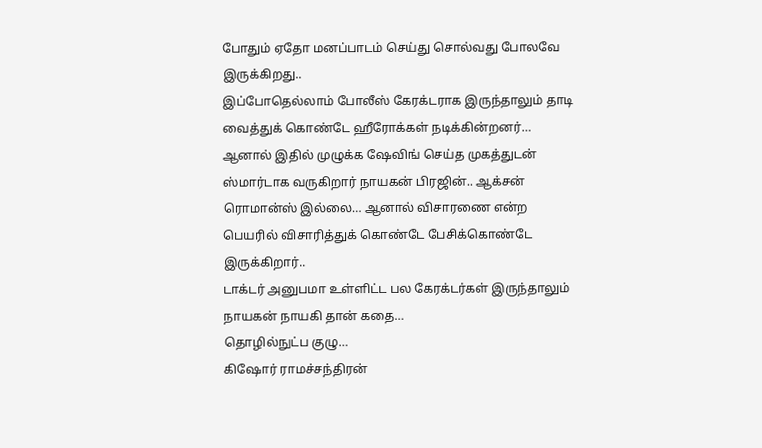போதும் ஏதோ மனப்பாடம் செய்து சொல்வது போலவே இருக்கிறது..
இப்போதெல்லாம் போலீஸ் கேரக்டராக இருந்தாலும் தாடி வைத்துக் கொண்டே ஹீரோக்கள் நடிக்கின்றனர்… ஆனால் இதில் முழுக்க ஷேவிங் செய்த முகத்துடன் ஸ்மார்டாக வருகிறார் நாயகன் பிரஜின்.. ஆக்சன் ரொமான்ஸ் இல்லை… ஆனால் விசாரணை என்ற பெயரில் விசாரித்துக் கொண்டே பேசிக்கொண்டே இருக்கிறார்..
டாக்டர் அனுபமா உள்ளிட்ட பல கேரக்டர்கள் இருந்தாலும் நாயகன் நாயகி தான் கதை…
தொழில்நுட்ப குழு…
கிஷோர் ராமச்சந்திரன்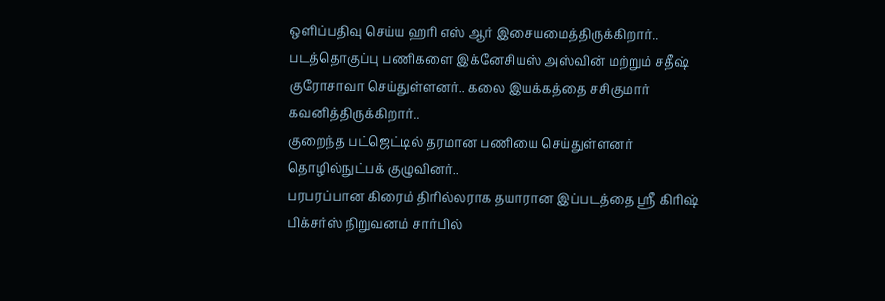ஒளிப்பதிவு செய்ய ஹரி எஸ் ஆர் இசையமைத்திருக்கிறார்..
படத்தொகுப்பு பணிகளை இக்னேசியஸ் அஸ்வின் மற்றும் சதீஷ் குரோசாவா செய்துள்ளனர்.. கலை இயக்கத்தை சசிகுமார் கவனித்திருக்கிறார்..
குறைந்த பட்ஜெட்டில் தரமான பணியை செய்துள்ளனர் தொழில்நுட்பக் குழுவினர்..
பரபரப்பான கிரைம் திரில்லராக தயாரான இப்படத்தை ஸ்ரீ கிரிஷ் பிக்சர்ஸ் நிறுவனம் சார்பில்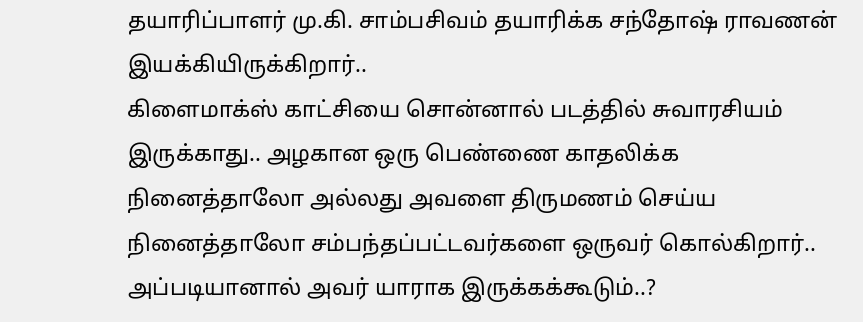தயாரிப்பாளர் மு.கி. சாம்பசிவம் தயாரிக்க சந்தோஷ் ராவணன் இயக்கியிருக்கிறார்..
கிளைமாக்ஸ் காட்சியை சொன்னால் படத்தில் சுவாரசியம் இருக்காது.. அழகான ஒரு பெண்ணை காதலிக்க நினைத்தாலோ அல்லது அவளை திருமணம் செய்ய நினைத்தாலோ சம்பந்தப்பட்டவர்களை ஒருவர் கொல்கிறார்.. அப்படியானால் அவர் யாராக இருக்கக்கூடும்..?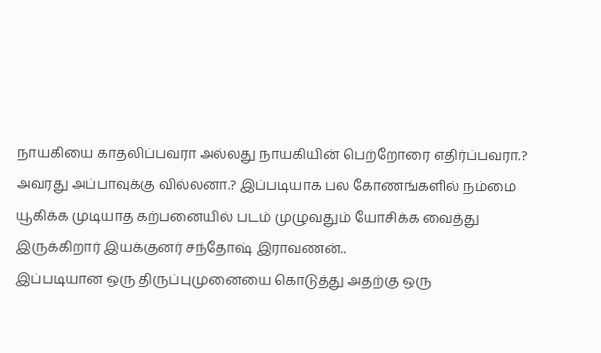நாயகியை காதலிப்பவரா அல்லது நாயகியின் பெற்றோரை எதிர்ப்பவரா.? அவரது அப்பாவுக்கு வில்லனா.? இப்படியாக பல கோணங்களில் நம்மை யூகிக்க முடியாத கற்பனையில் படம் முழுவதும் யோசிக்க வைத்து இருக்கிறார் இயக்குனர் சந்தோஷ் இராவணன்..
இப்படியான ஒரு திருப்புமுனையை கொடுத்து அதற்கு ஒரு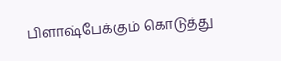பிளாஷ்பேக்கும் கொடுத்து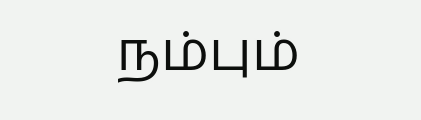நம்பும்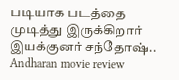படியாக படத்தை முடித்து இருக்கிறார் இயக்குனர் சந்தோஷ்..
Andharan movie review